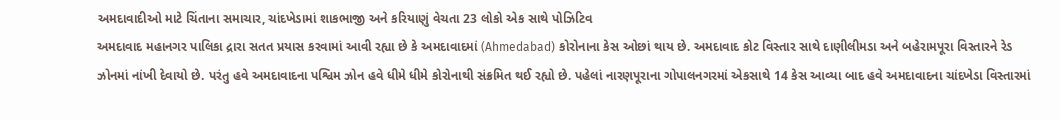અમદાવાદીઓ માટે ચિંતાના સમાચાર, ચાંદખેડામાં શાકભાજી અને કરિયાણું વેચતા 23 લોકો એક સાથે પોઝિટિવ
અમદાવાદ મહાનગર પાલિકા દ્રારા સતત પ્રયાસ કરવામાં આવી રહ્યા છે કે અમદાવાદમાં (Ahmedabad) કોરોનાના કેસ ઓછાં થાય છે. અમદાવાદ કોટ વિસ્તાર સાથે દાણીલીમડા અને બહેરામપૂરા વિસ્તારને રેડ ઝોનમાં નાંખી દેવાયો છે. પરંતુ હવે અમદાવાદના પશ્વિમ ઝોન હવે ધીમે ધીમે કોરોનાથી સંક્રમિત થઈ રહ્યો છે. પહેલાં નારણપૂરાના ગોપાલનગરમાં એકસાથે 14 કેસ આવ્યા બાદ હવે અમદાવાદના ચાંદખેડા વિસ્તારમાં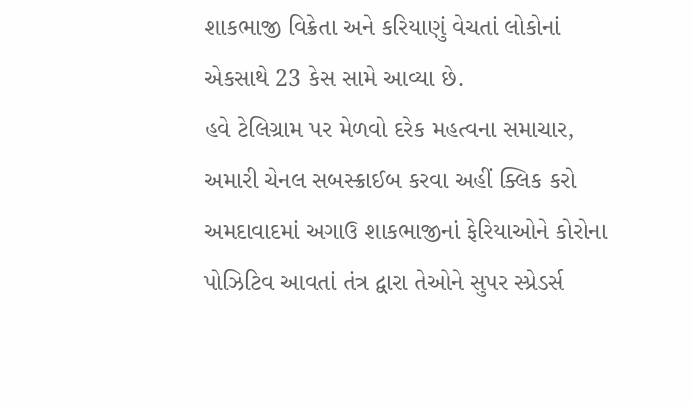શાકભાજી વિક્રેતા અને કરિયાણું વેચતાં લોકોનાં એકસાથે 23 કેસ સામે આવ્યા છે.
હવે ટેલિગ્રામ પર મેળવો દરેક મહત્વના સમાચાર, અમારી ચેનલ સબસ્ક્રાઈબ કરવા અહીં ક્લિક કરો
અમદાવાદમાં અગાઉ શાકભાજીનાં ફેરિયાઓને કોરોના પોઝિટિવ આવતાં તંત્ર દ્વારા તેઓને સુપર સ્પ્રેડર્સ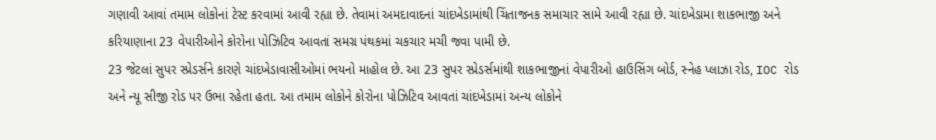ગણાવી આવાં તમામ લોકોનાં ટેસ્ટ કરવામાં આવી રહ્યા છે. તેવામાં અમદાવાદનાં ચાંદખેડામાંથી ચિંતાજનક સમાચાર સામે આવી રહ્યા છે. ચાંદખેડામા શાકભાજી અને કરિયાણાના 23 વેપારીઓને કોરોના પોઝિટિવ આવતાં સમગ્ર પંથકમાં ચકચાર મચી જવા પામી છે.
23 જેટલાં સુપર સ્પ્રેડર્સને કારણે ચાંદખેડાવાસીઓમાં ભયનો માહોલ છે. આ 23 સુપર સ્પ્રેડર્સમાંથી શાકભાજીનાં વેપારીઓ હાઉસિંગ બોર્ડ, સ્નેહ પ્લાઝા રોડ, IOC રોડ અને ન્યૂ સીજી રોડ પર ઉભા રહેતા હતા. આ તમામ લોકોને કોરોના પોઝિટિવ આવતાં ચાંદખેડામાં અન્ય લોકોને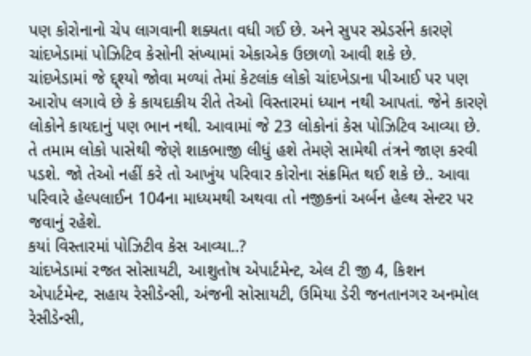પણ કોરોનાનો ચેપ લાગવાની શક્યતા વધી ગઈ છે. અને સુપર સ્પ્રેડર્સને કારણે ચાંદખેડામાં પોઝિટિવ કેસોની સંખ્યામાં એકાએક ઉછાળો આવી શકે છે.
ચાંદખેડામાં જે દ્દ્શ્યો જોવા મળ્યાં તેમાં કેટલાંક લોકો ચાંદખેડાના પીઆઈ પર પણ આરોપ લગાવે છે કે કાયદાકીય રીતે તેઓ વિસ્તારમાં ધ્યાન નથી આપતાં. જેને કારણે લોકોને કાયદાનું પણ ભાન નથી. આવામાં જે 23 લોકોનાં કેસ પોઝિટિવ આવ્યા છે. તે તમામ લોકો પાસેથી જેણે શાકભાજી લીધું હશે તેમણે સામેથી તંત્રને જાણ કરવી પડશે. જો તેઓ નહીં કરે તો આખુંય પરિવાર કોરોના સંક્રમિત થઈ શકે છે.. આવા પરિવારે હેલ્પલાઈન 104ના માધ્યમથી અથવા તો નજીકનાં અર્બન હેલ્થ સેન્ટર પર જવાનું રહેશે.
કયાં વિસ્તારમાં પોઝિટીવ કેસ આવ્યા..?
ચાંદખેડામાં રજત સોસાયટી, આશુતોષ એપાર્ટમેન્ટ, એલ ટી જી 4, કિશન એપાર્ટમેન્ટ, સહાય રેસીડેન્સી, અંજની સોસાયટી, ઉમિયા ડેરી જનતાનગર અનમોલ રેસીડેન્સી,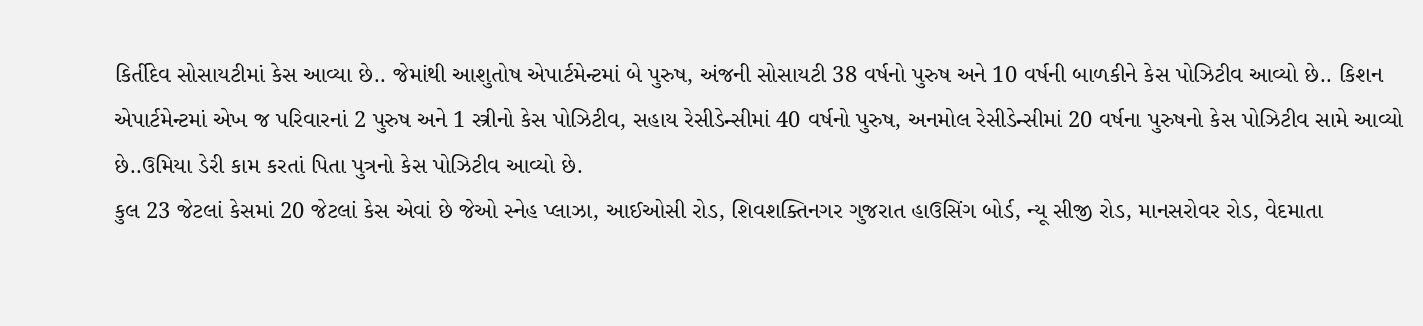કિર્તીદેવ સોસાયટીમાં કેસ આવ્યા છે.. જેમાંથી આશુતોષ એપાર્ટમેન્ટમાં બે પુરુષ, અંજની સોસાયટી 38 વર્ષનો પુરુષ અને 10 વર્ષની બાળકીને કેસ પોઝિટીવ આવ્યો છે.. કિશન એપાર્ટમેન્ટમાં એખ જ પરિવારનાં 2 પુરુષ અને 1 સ્ત્રીનો કેસ પોઝિટીવ, સહાય રેસીડેન્સીમાં 40 વર્ષનો પુરુષ, અનમોલ રેસીડેન્સીમાં 20 વર્ષના પુરુષનો કેસ પોઝિટીવ સામે આવ્યો છે..ઉમિયા ડેરી કામ કરતાં પિતા પુત્રનો કેસ પોઝિટીવ આવ્યો છે.
કુલ 23 જેટલાં કેસમાં 20 જેટલાં કેસ એવાં છે જેઓ સ્નેહ પ્લાઝા, આઈઓસી રોડ, શિવશક્તિનગર ગુજરાત હાઉસિંગ બોર્ડ, ન્યૂ સીજી રોડ, માનસરોવર રોડ, વેદમાતા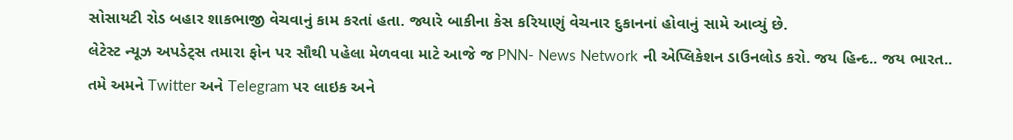સોસાયટી રોડ બહાર શાકભાજી વેચવાનું કામ કરતાં હતા. જ્યારે બાકીના કેસ કરિયાણું વેચનાર દુકાનનાં હોવાનું સામે આવ્યું છે.
લેટેસ્ટ ન્યૂઝ અપડેટ્સ તમારા ફોન પર સૌથી પહેલા મેળવવા માટે આજે જ PNN- News Network ની એપ્લિકેશન ડાઉનલોડ કરો. જય હિન્દ.. જય ભારત..
તમે અમને Twitter અને Telegram પર લાઇક અને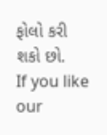ફોલો કરી શકો છો.
If you like our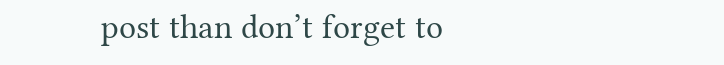post than don’t forget to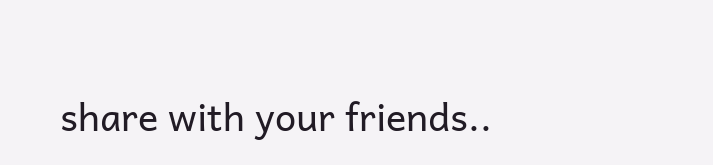share with your friends..